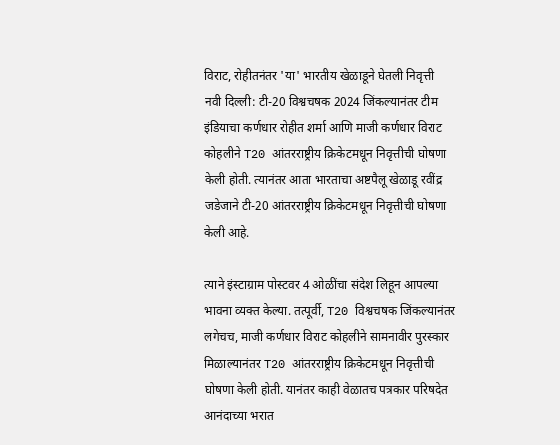विराट, रोहीतनंतर 'या' भारतीय खेळाडूने घेतली निवृत्ती
नवी दिल्ली: टी-20 विश्वचषक 2024 जिंकल्यानंतर टीम इंडियाचा कर्णधार रोहीत शर्मा आणि माजी कर्णधार विराट कोहलीने T20 आंतरराष्ट्रीय क्रिकेटमधून निवृत्तीची घोषणा केली होती. त्यानंतर आता भारताचा अष्टपैलू खेळाडू रवींद्र जडेजाने टी-20 आंतरराष्ट्रीय क्रिकेटमधून निवृत्तीची घोषणा केली आहे.

त्याने इंस्टाग्राम पोस्टवर 4 ओळींचा संदेश लिहून आपल्या भावना व्यक्त केल्या. तत्पूर्वी, T20 विश्वचषक जिंकल्यानंतर लगेचच, माजी कर्णधार विराट कोहलीने सामनावीर पुरस्कार मिळाल्यानंतर T20 आंतरराष्ट्रीय क्रिकेटमधून निवृत्तीची घोषणा केली होती. यानंतर काही वेळातच पत्रकार परिषदेत आनंदाच्या भरात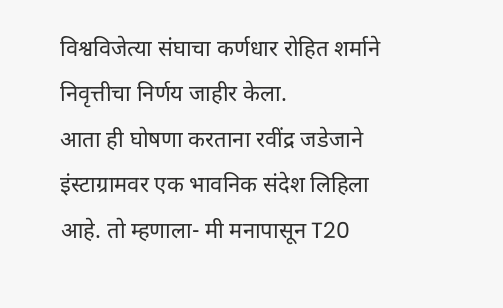विश्वविजेत्या संघाचा कर्णधार रोहित शर्माने निवृत्तीचा निर्णय जाहीर केला.
आता ही घोषणा करताना रवींद्र जडेजाने इंस्टाग्रामवर एक भावनिक संदेश लिहिला आहे. तो म्हणाला- मी मनापासून T20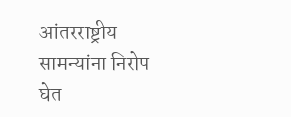आंतरराष्ट्रीय सामन्यांना निरोप घेत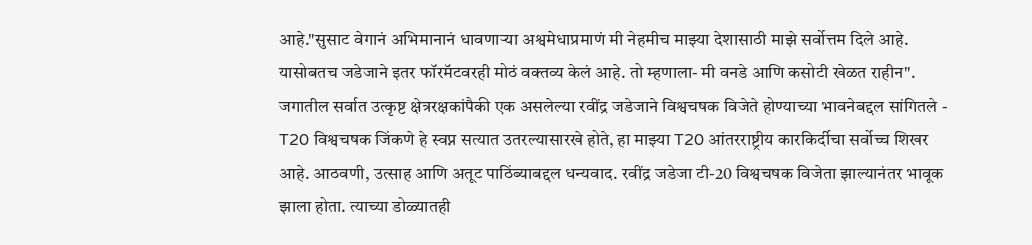आहे."सुसाट वेगानं अभिमानानं धावणाऱ्या अश्वमेधाप्रमाणं मी नेहमीच माझ्या देशासाठी माझे सर्वोत्तम दिले आहे. यासोबतच जडेजाने इतर फॉरमॅटवरही मोठं वक्तव्य केलं आहे. तो म्हणाला- मी वनडे आणि कसोटी खेळत राहीन".
जगातील सर्वात उत्कृष्ट क्षेत्ररक्षकांपैकी एक असलेल्या रवींद्र जडेजाने विश्वचषक विजेते होण्याच्या भावनेबद्दल सांगितले - T20 विश्वचषक जिंकणे हे स्वप्न सत्यात उतरल्यासारखे होते, हा माझ्या T20 आंतरराष्ट्रीय कारकिर्दीचा सर्वोच्च शिखर आहे. आठवणी, उत्साह आणि अतूट पाठिंब्याबद्दल धन्यवाद. रवींद्र जडेजा टी-20 विश्वचषक विजेता झाल्यानंतर भावूक झाला होता. त्याच्या डोळ्यातही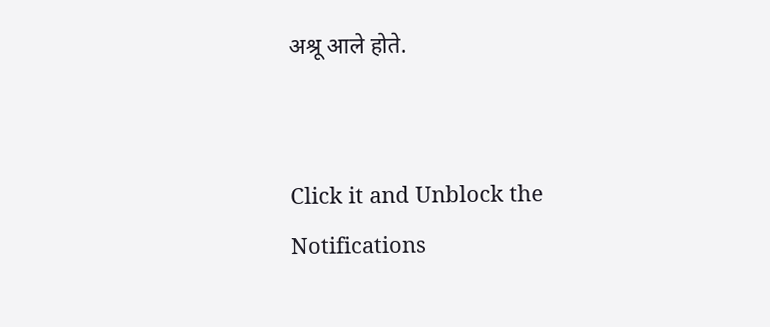अश्रू आले होते.


Click it and Unblock the Notifications